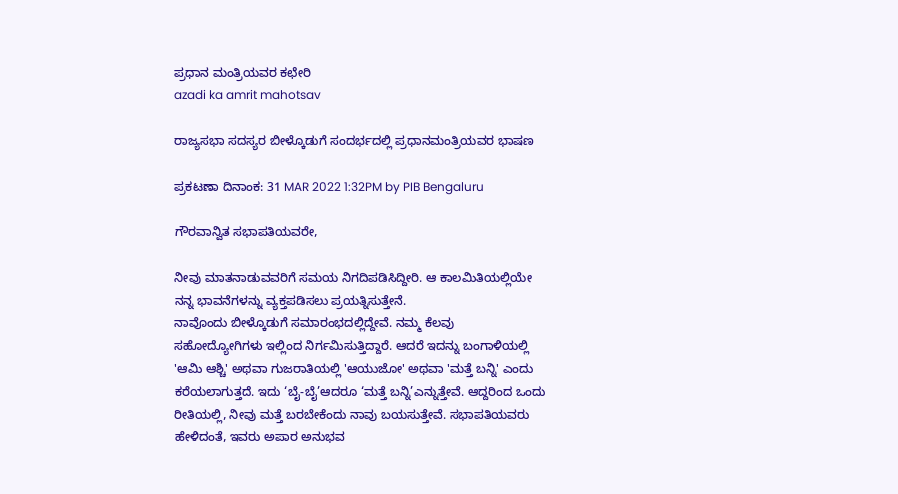ಪ್ರಧಾನ ಮಂತ್ರಿಯವರ ಕಛೇರಿ
azadi ka amrit mahotsav

ರಾಜ್ಯಸಭಾ ಸದಸ್ಯರ ಬೀಳ್ಕೊಡುಗೆ ಸಂದರ್ಭದಲ್ಲಿ ಪ್ರಧಾನಮಂತ್ರಿಯವರ ಭಾಷಣ

ಪ್ರಕಟಣಾ ದಿನಾಂಕ: 31 MAR 2022 1:32PM by PIB Bengaluru

ಗೌರವಾನ್ವಿತ ಸಭಾಪತಿಯವರೇ,

ನೀವು ಮಾತನಾಡುವವರಿಗೆ ಸಮಯ ನಿಗದಿಪಡಿಸಿದ್ದೀರಿ. ಆ ಕಾಲಮಿತಿಯಲ್ಲಿಯೇ ನನ್ನ ಭಾವನೆಗಳನ್ನು ವ್ಯಕ್ತಪಡಿಸಲು ಪ್ರಯತ್ನಿಸುತ್ತೇನೆ.
ನಾವೊಂದು ಬೀಳ್ಕೊಡುಗೆ ಸಮಾರಂಭದಲ್ಲಿದ್ದೇವೆ. ನಮ್ಮ ಕೆಲವು ಸಹೋದ್ಯೋಗಿಗಳು ಇಲ್ಲಿಂದ ನಿರ್ಗಮಿಸುತ್ತಿದ್ದಾರೆ. ಆದರೆ ಇದನ್ನು ಬಂಗಾಳಿಯಲ್ಲಿ 'ಆಮಿ ಆಶ್ಚಿ' ಅಥವಾ ಗುಜರಾತಿಯಲ್ಲಿ 'ಆಯುಜೋ' ಅಥವಾ 'ಮತ್ತೆ ಬನ್ನಿ' ಎಂದು ಕರೆಯಲಾಗುತ್ತದೆ. ಇದು ‘ಬೈ-ಬೈ’ಆದರೂ ‘ಮತ್ತೆ ಬನ್ನಿ’ಎನ್ನುತ್ತೇವೆ. ಆದ್ದರಿಂದ ಒಂದು ರೀತಿಯಲ್ಲಿ, ನೀವು ಮತ್ತೆ ಬರಬೇಕೆಂದು ನಾವು ಬಯಸುತ್ತೇವೆ. ಸಭಾಪತಿಯವರು ಹೇಳಿದಂತೆ, ಇವರು ಅಪಾರ ಅನುಭವ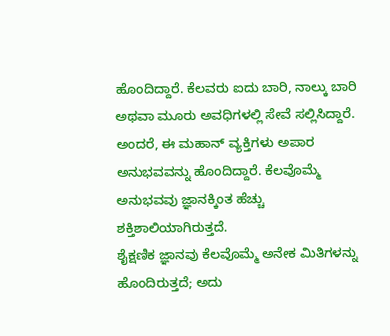ಹೊಂದಿದ್ದಾರೆ. ಕೆಲವರು ಐದು ಬಾರಿ, ನಾಲ್ಕು ಬಾರಿ ಅಥವಾ ಮೂರು ಅವಧಿಗಳಲ್ಲಿ ಸೇವೆ ಸಲ್ಲಿಸಿದ್ದಾರೆ. ಅಂದರೆ, ಈ ಮಹಾನ್ ವ್ಯಕ್ತಿಗಳು ಅಪಾರ ಅನುಭವವನ್ನು ಹೊಂದಿದ್ದಾರೆ. ಕೆಲವೊಮ್ಮೆ ಅನುಭವವು ಜ್ಞಾನಕ್ಕಿಂತ ಹೆಚ್ಚು ಶಕ್ತಿಶಾಲಿಯಾಗಿರುತ್ತದೆ.
ಶೈಕ್ಷಣಿಕ ಜ್ಞಾನವು ಕೆಲವೊಮ್ಮೆ ಅನೇಕ ಮಿತಿಗಳನ್ನು ಹೊಂದಿರುತ್ತದೆ; ಅದು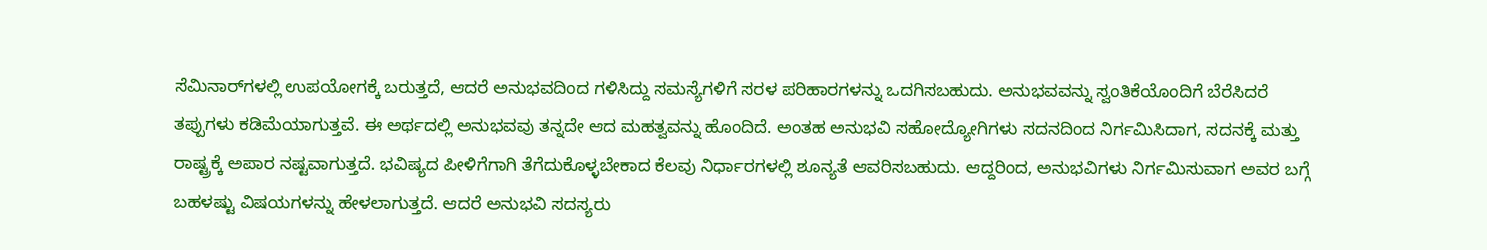ಸೆಮಿನಾರ್‌ಗಳಲ್ಲಿ ಉಪಯೋಗಕ್ಕೆ ಬರುತ್ತದೆ, ಆದರೆ ಅನುಭವದಿಂದ ಗಳಿಸಿದ್ದು ಸಮಸ್ಯೆಗಳಿಗೆ ಸರಳ ಪರಿಹಾರಗಳನ್ನು ಒದಗಿಸಬಹುದು. ಅನುಭವವನ್ನು ಸ್ವಂತಿಕೆಯೊಂದಿಗೆ ಬೆರೆಸಿದರೆ ತಪ್ಪುಗಳು ಕಡಿಮೆಯಾಗುತ್ತವೆ. ಈ ಅರ್ಥದಲ್ಲಿ ಅನುಭವವು ತನ್ನದೇ ಆದ ಮಹತ್ವವನ್ನು ಹೊಂದಿದೆ. ಅಂತಹ ಅನುಭವಿ ಸಹೋದ್ಯೋಗಿಗಳು ಸದನದಿಂದ ನಿರ್ಗಮಿಸಿದಾಗ, ಸದನಕ್ಕೆ ಮತ್ತು ರಾಷ್ಟ್ರಕ್ಕೆ ಅಪಾರ ನಷ್ಟವಾಗುತ್ತದೆ. ಭವಿಷ್ಯದ ಪೀಳಿಗೆಗಾಗಿ ತೆಗೆದುಕೊಳ್ಳಬೇಕಾದ ಕೆಲವು ನಿರ್ಧಾರಗಳಲ್ಲಿ ಶೂನ್ಯತೆ ಆವರಿಸಬಹುದು. ಆದ್ದರಿಂದ, ಅನುಭವಿಗಳು ನಿರ್ಗಮಿಸುವಾಗ ಅವರ ಬಗ್ಗೆ ಬಹಳಷ್ಟು ವಿಷಯಗಳನ್ನು ಹೇಳಲಾಗುತ್ತದೆ. ಆದರೆ ಅನುಭವಿ ಸದಸ್ಯರು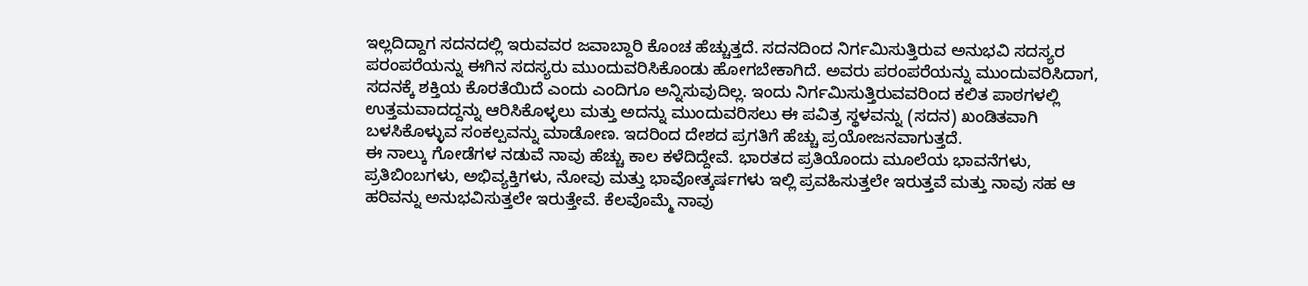ಇಲ್ಲದಿದ್ದಾಗ ಸದನದಲ್ಲಿ ಇರುವವರ ಜವಾಬ್ದಾರಿ ಕೊಂಚ ಹೆಚ್ಚುತ್ತದೆ. ಸದನದಿಂದ ನಿರ್ಗಮಿಸುತ್ತಿರುವ ಅನುಭವಿ ಸದಸ್ಯರ ಪರಂಪರೆಯನ್ನು ಈಗಿನ ಸದಸ್ಯರು ಮುಂದುವರಿಸಿಕೊಂಡು ಹೋಗಬೇಕಾಗಿದೆ. ಅವರು ಪರಂಪರೆಯನ್ನು ಮುಂದುವರಿಸಿದಾಗ, ಸದನಕ್ಕೆ ಶಕ್ತಿಯ ಕೊರತೆಯಿದೆ ಎಂದು ಎಂದಿಗೂ ಅನ್ನಿಸುವುದಿಲ್ಲ. ಇಂದು ನಿರ್ಗಮಿಸುತ್ತಿರುವವರಿಂದ ಕಲಿತ ಪಾಠಗಳಲ್ಲಿ ಉತ್ತಮವಾದದ್ದನ್ನು ಆರಿಸಿಕೊಳ್ಳಲು ಮತ್ತು ಅದನ್ನು ಮುಂದುವರಿಸಲು ಈ ಪವಿತ್ರ ಸ್ಥಳವನ್ನು (ಸದನ) ಖಂಡಿತವಾಗಿ ಬಳಸಿಕೊಳ್ಳುವ ಸಂಕಲ್ಪವನ್ನು ಮಾಡೋಣ. ಇದರಿಂದ ದೇಶದ ಪ್ರಗತಿಗೆ ಹೆಚ್ಚು ಪ್ರಯೋಜನವಾಗುತ್ತದೆ.
ಈ ನಾಲ್ಕು ಗೋಡೆಗಳ ನಡುವೆ ನಾವು ಹೆಚ್ಚು ಕಾಲ ಕಳೆದಿದ್ದೇವೆ. ಭಾರತದ ಪ್ರತಿಯೊಂದು ಮೂಲೆಯ ಭಾವನೆಗಳು, ಪ್ರತಿಬಿಂಬಗಳು, ಅಭಿವ್ಯಕ್ತಿಗಳು, ನೋವು ಮತ್ತು ಭಾವೋತ್ಕರ್ಷಗಳು ಇಲ್ಲಿ ಪ್ರವಹಿಸುತ್ತಲೇ ಇರುತ್ತವೆ ಮತ್ತು ನಾವು ಸಹ ಆ ಹರಿವನ್ನು ಅನುಭವಿಸುತ್ತಲೇ ಇರುತ್ತೇವೆ. ಕೆಲವೊಮ್ಮೆ ನಾವು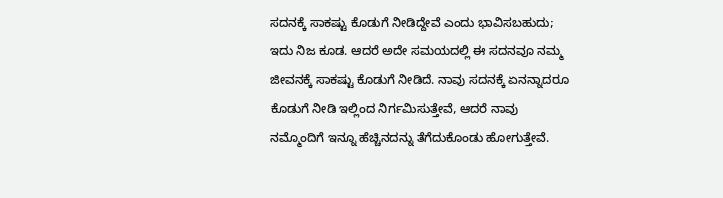ಸದನಕ್ಕೆ ಸಾಕಷ್ಟು ಕೊಡುಗೆ ನೀಡಿದ್ದೇವೆ ಎಂದು ಭಾವಿಸಬಹುದು; ಇದು ನಿಜ ಕೂಡ. ಆದರೆ ಅದೇ ಸಮಯದಲ್ಲಿ ಈ ಸದನವೂ ನಮ್ಮ ಜೀವನಕ್ಕೆ ಸಾಕಷ್ಟು ಕೊಡುಗೆ ನೀಡಿದೆ. ನಾವು ಸದನಕ್ಕೆ ಏನನ್ನಾದರೂ ಕೊಡುಗೆ ನೀಡಿ ಇಲ್ಲಿಂದ ನಿರ್ಗಮಿಸುತ್ತೇವೆ, ಆದರೆ ನಾವು ನಮ್ಮೊಂದಿಗೆ ಇನ್ನೂ ಹೆಚ್ಚಿನದನ್ನು ತೆಗೆದುಕೊಂಡು ಹೋಗುತ್ತೇವೆ.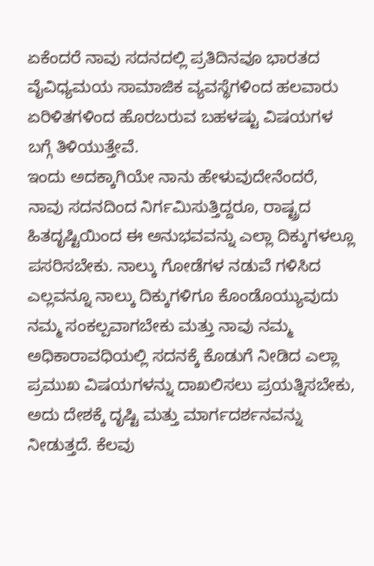ಏಕೆಂದರೆ ನಾವು ಸದನದಲ್ಲಿ ಪ್ರತಿದಿನವೂ ಭಾರತದ ವೈವಿಧ್ಯಮಯ ಸಾಮಾಜಿಕ ವ್ಯವಸ್ಥೆಗಳಿಂದ ಹಲವಾರು ಏರಿಳಿತಗಳಿಂದ ಹೊರಬರುವ ಬಹಳಷ್ಟು ವಿಷಯಗಳ ಬಗ್ಗೆ ತಿಳಿಯುತ್ತೇವೆ.
ಇಂದು ಅದಕ್ಕಾಗಿಯೇ ನಾನು ಹೇಳುವುದೇನೆಂದರೆ, ನಾವು ಸದನದಿಂದ ನಿರ್ಗಮಿಸುತ್ತಿದ್ದರೂ, ರಾಷ್ಟ್ರದ ಹಿತದೃಷ್ಟಿಯಿಂದ ಈ ಅನುಭವವನ್ನು ಎಲ್ಲಾ ದಿಕ್ಕುಗಳಲ್ಲೂ ಪಸರಿಸಬೇಕು. ನಾಲ್ಕು ಗೋಡೆಗಳ ನಡುವೆ ಗಳಿಸಿದ ಎಲ್ಲವನ್ನೂ ನಾಲ್ಕು ದಿಕ್ಕುಗಳಿಗೂ ಕೊಂಡೊಯ್ಯುವುದು ನಮ್ಮ ಸಂಕಲ್ಪವಾಗಬೇಕು ಮತ್ತು ನಾವು ನಮ್ಮ ಅಧಿಕಾರಾವಧಿಯಲ್ಲಿ ಸದನಕ್ಕೆ ಕೊಡುಗೆ ನೀಡಿದ ಎಲ್ಲಾ ಪ್ರಮುಖ ವಿಷಯಗಳನ್ನು ದಾಖಲಿಸಲು ಪ್ರಯತ್ನಿಸಬೇಕು, ಅದು ದೇಶಕ್ಕೆ ದೃಷ್ಟಿ ಮತ್ತು ಮಾರ್ಗದರ್ಶನವನ್ನು ನೀಡುತ್ತದೆ. ಕೆಲವು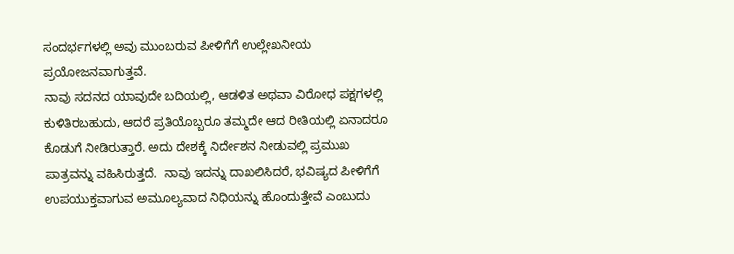ಸಂದರ್ಭಗಳಲ್ಲಿ ಅವು ಮುಂಬರುವ ಪೀಳಿಗೆಗೆ ಉಲ್ಲೇಖನೀಯ ಪ್ರಯೋಜನವಾಗುತ್ತವೆ.
ನಾವು ಸದನದ ಯಾವುದೇ ಬದಿಯಲ್ಲಿ, ಆಡಳಿತ ಅಥವಾ ವಿರೋಧ ಪಕ್ಷಗಳಲ್ಲಿ ಕುಳಿತಿರಬಹುದು, ಆದರೆ ಪ್ರತಿಯೊಬ್ಬರೂ ತಮ್ಮದೇ ಆದ ರೀತಿಯಲ್ಲಿ ಏನಾದರೂ ಕೊಡುಗೆ ನೀಡಿರುತ್ತಾರೆ. ಅದು ದೇಶಕ್ಕೆ ನಿರ್ದೇಶನ ನೀಡುವಲ್ಲಿ ಪ್ರಮುಖ ಪಾತ್ರವನ್ನು ವಹಿಸಿರುತ್ತದೆ.  ನಾವು ಇದನ್ನು ದಾಖಲಿಸಿದರೆ, ಭವಿಷ್ಯದ ಪೀಳಿಗೆಗೆ ಉಪಯುಕ್ತವಾಗುವ ಅಮೂಲ್ಯವಾದ ನಿಧಿಯನ್ನು ಹೊಂದುತ್ತೇವೆ ಎಂಬುದು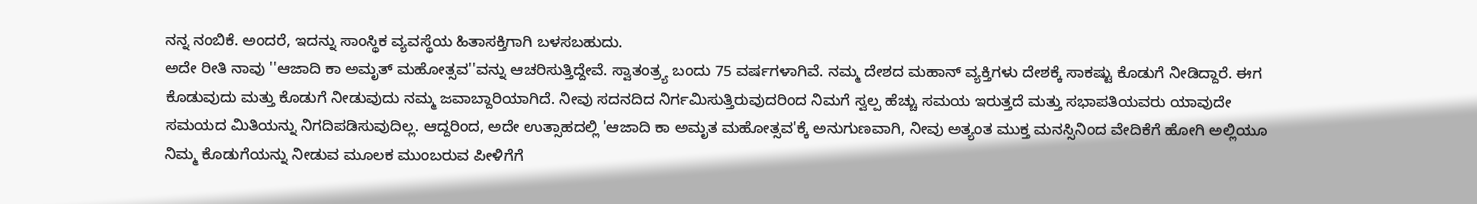ನನ್ನ ನಂಬಿಕೆ. ಅಂದರೆ, ಇದನ್ನು ಸಾಂಸ್ಥಿಕ ವ್ಯವಸ್ಥೆಯ ಹಿತಾಸಕ್ತಿಗಾಗಿ ಬಳಸಬಹುದು.
ಅದೇ ರೀತಿ ನಾವು ''ಆಜಾದಿ ಕಾ ಅಮೃತ್ ಮಹೋತ್ಸವ''ವನ್ನು ಆಚರಿಸುತ್ತಿದ್ದೇವೆ. ಸ್ವಾತಂತ್ರ್ಯ ಬಂದು 75 ವರ್ಷಗಳಾಗಿವೆ. ನಮ್ಮ ದೇಶದ ಮಹಾನ್ ವ್ಯಕ್ತಿಗಳು ದೇಶಕ್ಕೆ ಸಾಕಷ್ಟು ಕೊಡುಗೆ ನೀಡಿದ್ದಾರೆ. ಈಗ ಕೊಡುವುದು ಮತ್ತು ಕೊಡುಗೆ ನೀಡುವುದು ನಮ್ಮ ಜವಾಬ್ದಾರಿಯಾಗಿದೆ. ನೀವು ಸದನದಿದ ನಿರ್ಗಮಿಸುತ್ತಿರುವುದರಿಂದ ನಿಮಗೆ ಸ್ವಲ್ಪ ಹೆಚ್ಚು ಸಮಯ ಇರುತ್ತದೆ ಮತ್ತು ಸಭಾಪತಿಯವರು ಯಾವುದೇ ಸಮಯದ ಮಿತಿಯನ್ನು ನಿಗದಿಪಡಿಸುವುದಿಲ್ಲ. ಆದ್ದರಿಂದ, ಅದೇ ಉತ್ಸಾಹದಲ್ಲಿ 'ಆಜಾದಿ ಕಾ ಅಮೃತ ಮಹೋತ್ಸವ'ಕ್ಕೆ ಅನುಗುಣವಾಗಿ, ನೀವು ಅತ್ಯಂತ ಮುಕ್ತ ಮನಸ್ಸಿನಿಂದ ವೇದಿಕೆಗೆ ಹೋಗಿ ಅಲ್ಲಿಯೂ ನಿಮ್ಮ ಕೊಡುಗೆಯನ್ನು ನೀಡುವ ಮೂಲಕ ಮುಂಬರುವ ಪೀಳಿಗೆಗೆ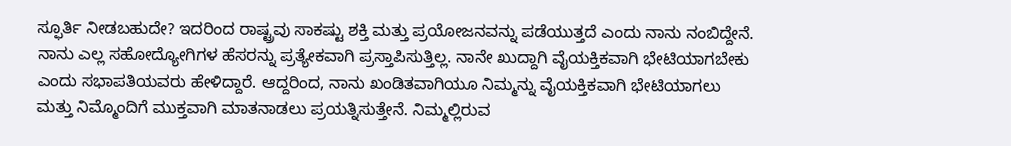ಸ್ಫೂರ್ತಿ ನೀಡಬಹುದೇ? ಇದರಿಂದ ರಾಷ್ಟ್ರವು ಸಾಕಷ್ಟು ಶಕ್ತಿ ಮತ್ತು ಪ್ರಯೋಜನವನ್ನು ಪಡೆಯುತ್ತದೆ ಎಂದು ನಾನು ನಂಬಿದ್ದೇನೆ.
ನಾನು ಎಲ್ಲ ಸಹೋದ್ಯೋಗಿಗಳ ಹೆಸರನ್ನು ಪ್ರತ್ಯೇಕವಾಗಿ ಪ್ರಸ್ತಾಪಿಸುತ್ತಿಲ್ಲ. ನಾನೇ ಖುದ್ದಾಗಿ ವೈಯಕ್ತಿಕವಾಗಿ ಭೇಟಿಯಾಗಬೇಕು ಎಂದು ಸಭಾಪತಿಯವರು ಹೇಳಿದ್ದಾರೆ. ಆದ್ದರಿಂದ, ನಾನು ಖಂಡಿತವಾಗಿಯೂ ನಿಮ್ಮನ್ನು ವೈಯಕ್ತಿಕವಾಗಿ ಭೇಟಿಯಾಗಲು ಮತ್ತು ನಿಮ್ಮೊಂದಿಗೆ ಮುಕ್ತವಾಗಿ ಮಾತನಾಡಲು ಪ್ರಯತ್ನಿಸುತ್ತೇನೆ. ನಿಮ್ಮಲ್ಲಿರುವ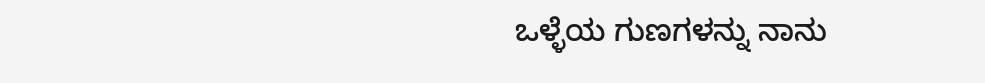ಒಳ್ಳೆಯ ಗುಣಗಳನ್ನು ನಾನು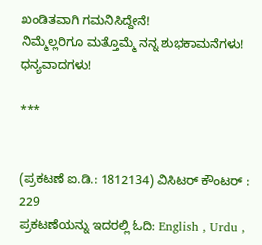ಖಂಡಿತವಾಗಿ ಗಮನಿಸಿದ್ದೇನೆ!
ನಿಮ್ಮೆಲ್ಲರಿಗೂ ಮತ್ತೊಮ್ಮೆ ನನ್ನ ಶುಭಕಾಮನೆಗಳು!
ಧನ್ಯವಾದಗಳು!

***


(ಪ್ರಕಟಣೆ ಐ.ಡಿ.: 1812134) ವಿಸಿಟರ್ ಕೌಂಟರ್ : 229
ಪ್ರಕಟಣೆಯನ್ನು ಇದರಲ್ಲಿ ಓದಿ: English , Urdu ,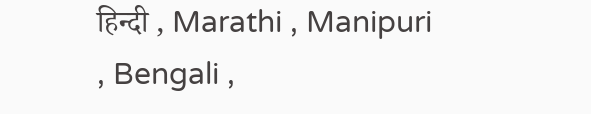हिन्दी , Marathi , Manipuri , Bengali ,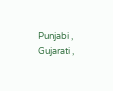Punjabi , Gujarati ,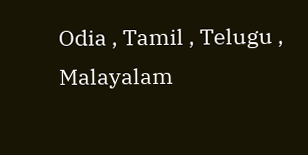Odia , Tamil , Telugu , Malayalam